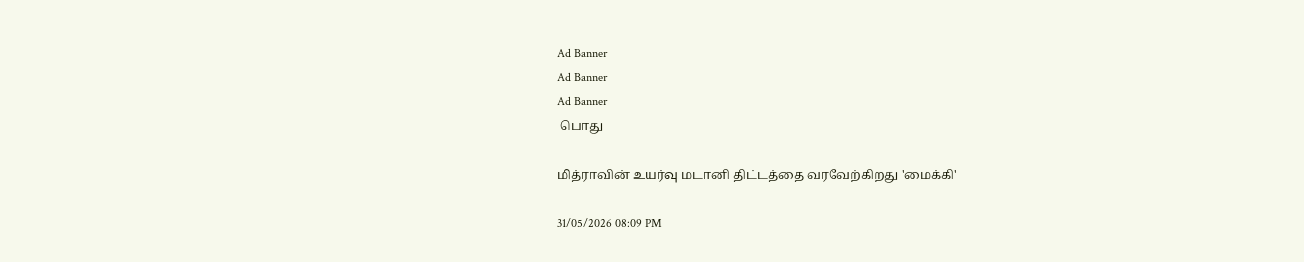Ad Banner
Ad Banner
Ad Banner
 பொது

மித்ராவின் உயர்வு மடானி திட்டத்தை வரவேற்கிறது 'மைக்கி'

31/05/2026 08:09 PM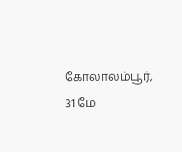கோலாலம்பூர், 31 மே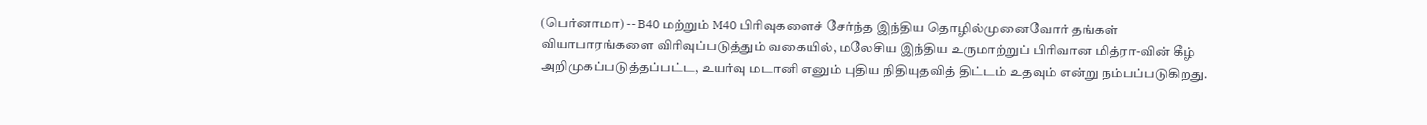(பெர்னாமா) -- B40 மற்றும் M40 பிரிவுகளைச் சேர்ந்த இந்திய தொழில்முனைவோர் தங்கள் வியாபாரங்களை விரிவுப்படுத்தும் வகையில், மலேசிய இந்திய உருமாற்றுப் பிரிவான மித்ரா-வின் கீழ் அறிமுகப்படுத்தப்பட்ட, உயர்வு மடானி எனும் புதிய நிதியுதவித் திட்டம் உதவும் என்று நம்பப்படுகிறது.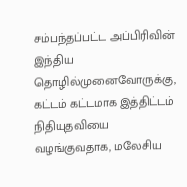சம்பந்தப்பட்ட அப்பிரிவின் இந்திய தொழில்முனைவோருக்கு, கட்டம் கட்டமாக இத்திட்டம் நிதியுதவியை வழங்குவதாக, மலேசிய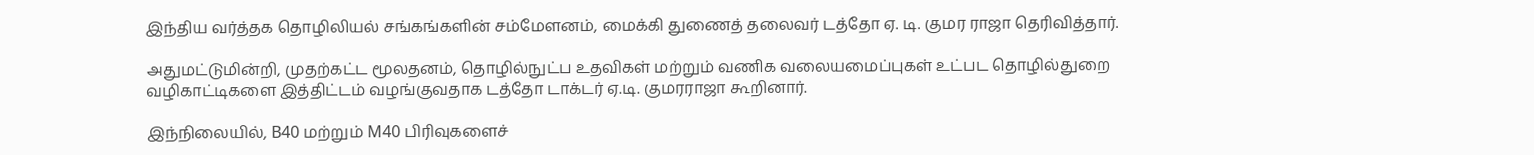இந்திய வர்த்தக தொழிலியல் சங்கங்களின் சம்மேளனம், மைக்கி துணைத் தலைவர் டத்தோ ஏ. டி. குமர ராஜா தெரிவித்தார்.

அதுமட்டுமின்றி, முதற்கட்ட மூலதனம், தொழில்நுட்ப உதவிகள் மற்றும் வணிக வலையமைப்புகள் உட்பட தொழில்துறை வழிகாட்டிகளை இத்திட்டம் வழங்குவதாக டத்தோ டாக்டர் ஏ.டி. குமரராஜா கூறினார்.

இந்நிலையில், B40 மற்றும் M40 பிரிவுகளைச்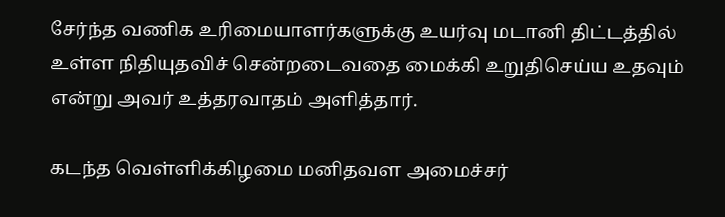சேர்ந்த வணிக உரிமையாளர்களுக்கு உயர்வு மடானி திட்டத்தில் உள்ள நிதியுதவிச் சென்றடைவதை மைக்கி உறுதிசெய்ய உதவும் என்று அவர் உத்தரவாதம் அளித்தார்.

கடந்த வெள்ளிக்கிழமை மனிதவள அமைச்சர்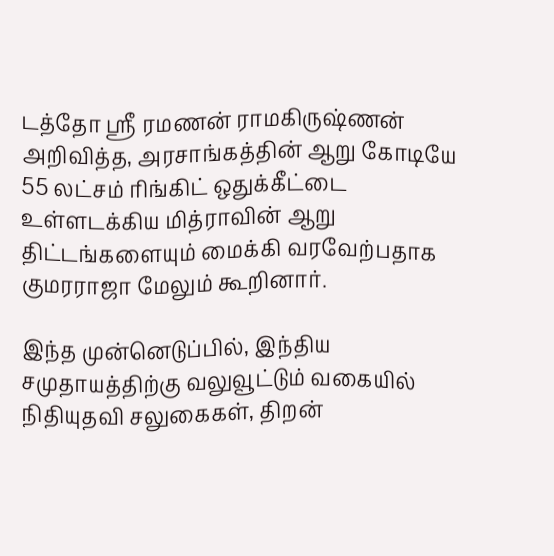டத்தோ ஶ்ரீ ரமணன் ராமகிருஷ்ணன் அறிவித்த, அரசாங்கத்தின் ஆறு கோடியே 55 லட்சம் ரிங்கிட் ஒதுக்கீட்டை உள்ளடக்கிய மித்ராவின் ஆறு திட்டங்களையும் மைக்கி வரவேற்பதாக குமரராஜா மேலும் கூறினார்.

இந்த முன்னெடுப்பில், இந்திய சமுதாயத்திற்கு வலுவூட்டும் வகையில் நிதியுதவி சலுகைகள், திறன்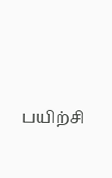பயிற்சி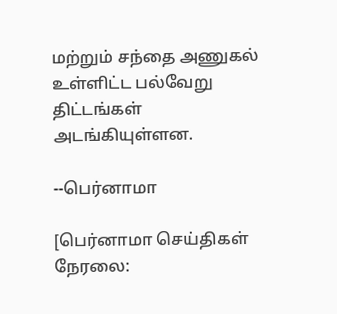மற்றும் சந்தை அணுகல் உள்ளிட்ட பல்வேறு திட்டங்கள் அடங்கியுள்ளன.

--பெர்னாமா

[பெர்னாமா செய்திகள் நேரலை: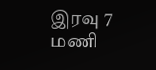இரவு 7 மணி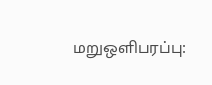மறுஒளிபரப்பு: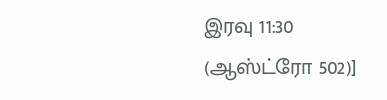இரவு 11:30 (ஆஸ்ட்ரோ 502)]